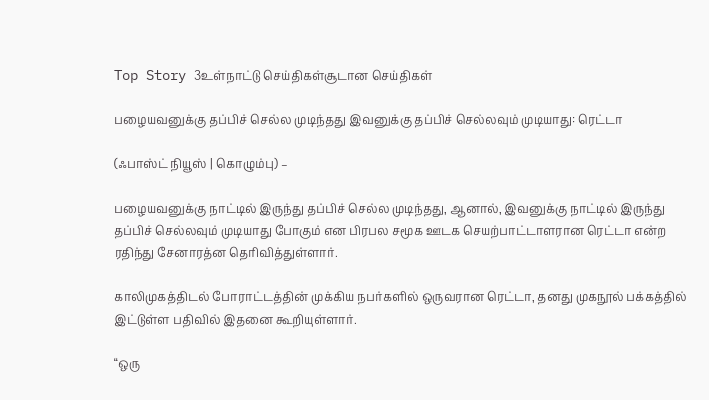Top Story 3உள்நாட்டு செய்திகள்சூடான செய்திகள்

பழையவனுக்கு தப்பிச் செல்ல முடிந்தது இவனுக்கு தப்பிச் செல்லவும் முடியாது: ரெட்டா

(ஃபாஸ்ட் நியூஸ் | கொழும்பு) –

பழையவனுக்கு நாட்டில் இருந்து தப்பிச் செல்ல முடிந்தது, ஆனால், இவனுக்கு நாட்டில் இருந்து தப்பிச் செல்லவும் முடியாது போகும் என பிரபல சமூக ஊடக செயற்பாட்டாளரான ரெட்டா என்ற ரதிந்து சேனாரத்ன தெரிவித்துள்ளார்.

காலிமுகத்திடல் போராட்டத்தின் முக்கிய நபர்களில் ஒருவரான ரெட்டா, தனது முகநூல் பக்கத்தில் இட்டுள்ள பதிவில் இதனை கூறியுள்ளார்.

“ஒரு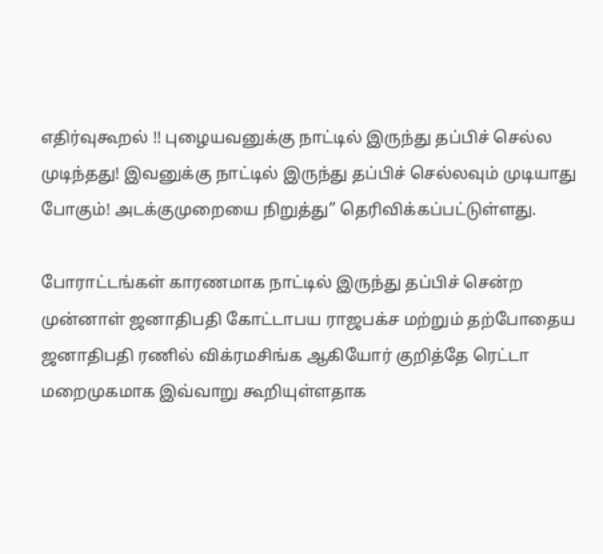எதிர்வுகூறல் !! புழையவனுக்கு நாட்டில் இருந்து தப்பிச் செல்ல முடிந்தது! இவனுக்கு நாட்டில் இருந்து தப்பிச் செல்லவும் முடியாது போகும்! அடக்குமுறையை நிறுத்து” தெரிவிக்கப்பட்டுள்ளது.

போராட்டங்கள் காரணமாக நாட்டில் இருந்து தப்பிச் சென்ற முன்னாள் ஜனாதிபதி கோட்டாபய ராஜபக்ச மற்றும் தற்போதைய ஜனாதிபதி ரணில் விக்ரமசிங்க ஆகியோர் குறித்தே ரெட்டா மறைமுகமாக இவ்வாறு கூறியுள்ளதாக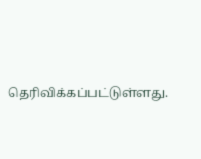தெரிவிக்கப்பட்டுள்ளது.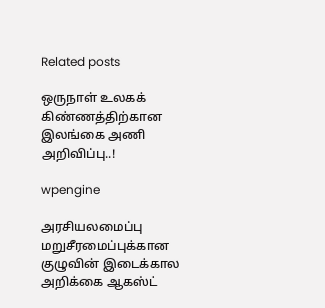Related posts

ஒருநாள் உலகக் கிண்ணத்திற்கான இலங்கை அணி அறிவிப்பு..!

wpengine

அரசியலமைப்பு மறுசீரமைப்புக்கான குழுவின் இடைக்கால அறிக்கை ஆகஸ்ட்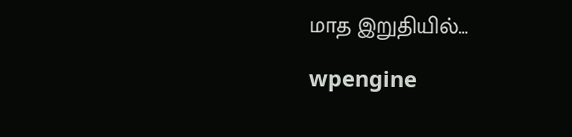மாத இறுதியில்…

wpengine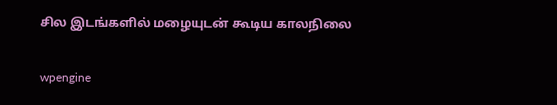சில இடங்களில் மழையுடன் கூடிய காலநிலை

wpengine